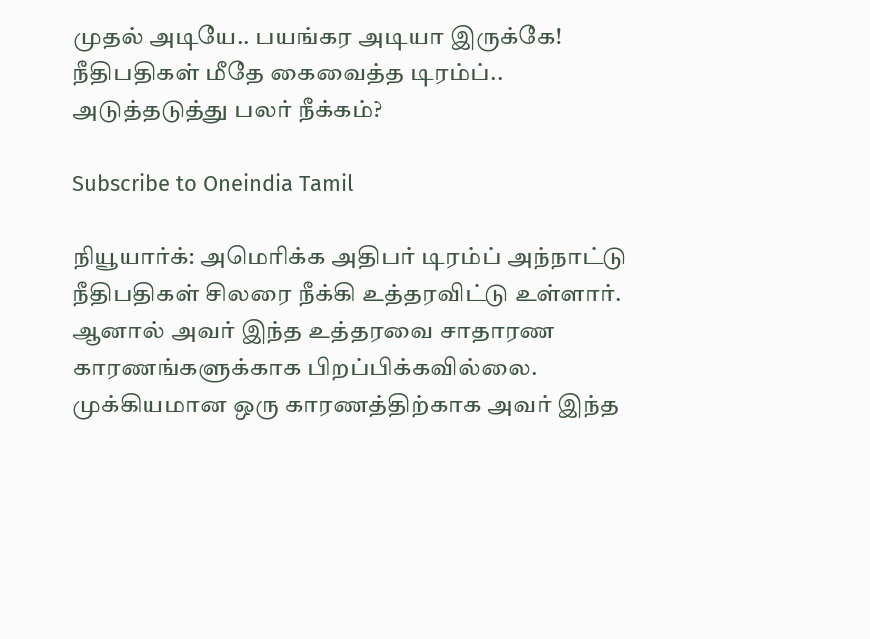முதல் அடியே.. பயங்கர அடியா இருக்கே! நீதிபதிகள் மீதே கைவைத்த டிரம்ப்.. அடுத்தடுத்து பலர் நீக்கம்?

Subscribe to Oneindia Tamil

நியூயார்க்: அமெரிக்க அதிபர் டிரம்ப் அந்நாட்டு நீதிபதிகள் சிலரை நீக்கி உத்தரவிட்டு உள்ளார். ஆனால் அவர் இந்த உத்தரவை சாதாரண காரணங்களுக்காக பிறப்பிக்கவில்லை. முக்கியமான ஒரு காரணத்திற்காக அவர் இந்த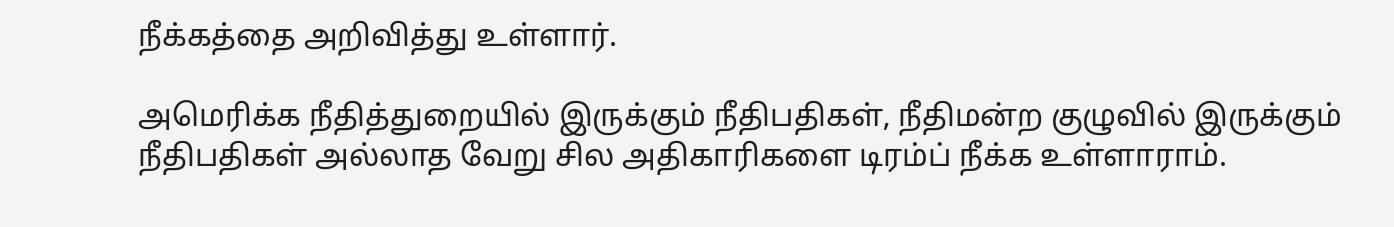நீக்கத்தை அறிவித்து உள்ளார்.

அமெரிக்க நீதித்துறையில் இருக்கும் நீதிபதிகள், நீதிமன்ற குழுவில் இருக்கும் நீதிபதிகள் அல்லாத வேறு சில அதிகாரிகளை டிரம்ப் நீக்க உள்ளாராம்.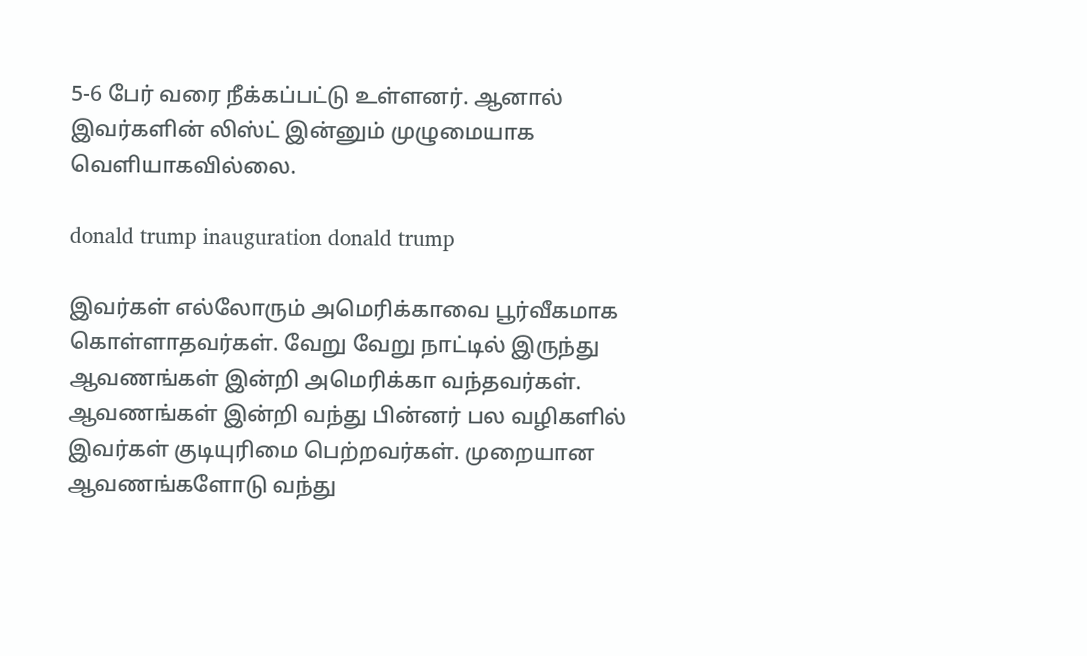5-6 பேர் வரை நீக்கப்பட்டு உள்ளனர். ஆனால் இவர்களின் லிஸ்ட் இன்னும் முழுமையாக வெளியாகவில்லை.

donald trump inauguration donald trump

இவர்கள் எல்லோரும் அமெரிக்காவை பூர்வீகமாக கொள்ளாதவர்கள். வேறு வேறு நாட்டில் இருந்து ஆவணங்கள் இன்றி அமெரிக்கா வந்தவர்கள். ஆவணங்கள் இன்றி வந்து பின்னர் பல வழிகளில் இவர்கள் குடியுரிமை பெற்றவர்கள். முறையான ஆவணங்களோடு வந்து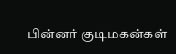பின்னர் குடிமகன்கள்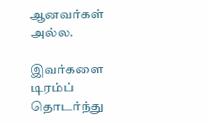ஆனவர்கள் அல்ல.

இவர்களை டிரம்ப் தொடர்ந்து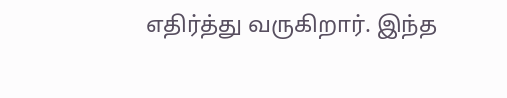எதிர்த்து வருகிறார். இந்த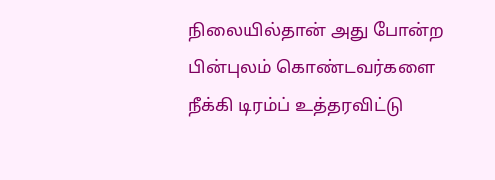நிலையில்தான் அது போன்ற பின்புலம் கொண்டவர்களை நீக்கி டிரம்ப் உத்தரவிட்டு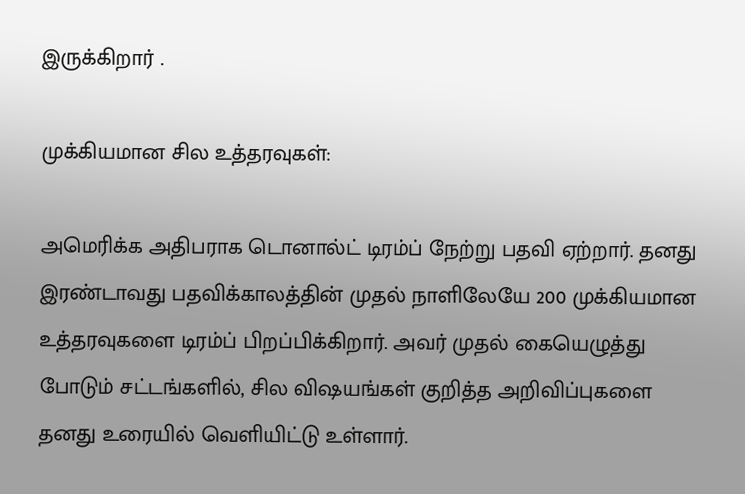இருக்கிறார் .

முக்கியமான சில உத்தரவுகள்:

அமெரிக்க அதிபராக டொனால்ட் டிரம்ப் நேற்று பதவி ஏற்றார். தனது இரண்டாவது பதவிக்காலத்தின் முதல் நாளிலேயே 200 முக்கியமான உத்தரவுகளை டிரம்ப் பிறப்பிக்கிறார். அவர் முதல் கையெழுத்து போடும் சட்டங்களில், சில விஷயங்கள் குறித்த அறிவிப்புகளை தனது உரையில் வெளியிட்டு உள்ளார்.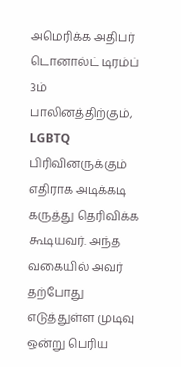அமெரிக்க அதிபர் டொனால்ட் டிரம்ப் 3ம் பாலினத்திற்கும், LGBTQ பிரிவினருக்கும் எதிராக அடிக்கடி கருத்து தெரிவிக்க கூடியவர். அந்த வகையில் அவர் தற்போது எடுத்துள்ள முடிவு ஒன்று பெரிய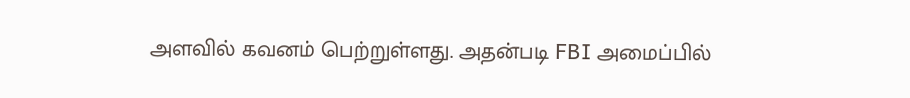அளவில் கவனம் பெற்றுள்ளது. அதன்படி FBI அமைப்பில்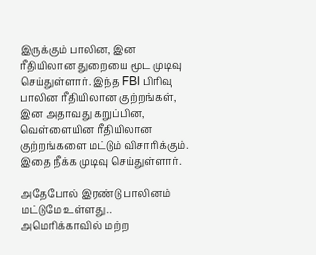இருக்கும் பாலின, இன ரீதியிலான துறையை மூட முடிவு செய்துள்ளார். இந்த FBI பிரிவு பாலின ரீதியிலான குற்றங்கள், இன அதாவது கறுப்பின, வெள்ளையின ரீதியிலான குற்றங்களை மட்டும் விசாரிக்கும். இதை நீக்க முடிவு செய்துள்ளார்.

அதேபோல் இரண்டு பாலினம் மட்டுமே உள்ளது.. அமெரிக்காவில் மற்ற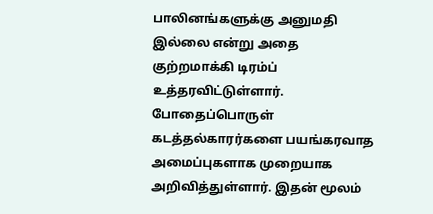பாலினங்களுக்கு அனுமதி இல்லை என்று அதை குற்றமாக்கி டிரம்ப் உத்தரவிட்டுள்ளார். போதைப்பொருள் கடத்தல்காரர்களை பயங்கரவாத அமைப்புகளாக முறையாக அறிவித்துள்ளார். இதன் மூலம்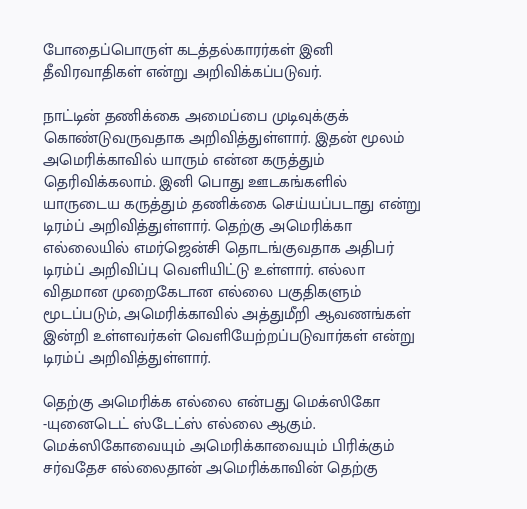போதைப்பொருள் கடத்தல்காரர்கள் இனி தீவிரவாதிகள் என்று அறிவிக்கப்படுவர்.

நாட்டின் தணிக்கை அமைப்பை முடிவுக்குக் கொண்டுவருவதாக அறிவித்துள்ளார். இதன் மூலம் அமெரிக்காவில் யாரும் என்ன கருத்தும் தெரிவிக்கலாம். இனி பொது ஊடகங்களில் யாருடைய கருத்தும் தணிக்கை செய்யப்படாது என்று டிரம்ப் அறிவித்துள்ளார். தெற்கு அமெரிக்கா எல்லையில் எமர்ஜென்சி தொடங்குவதாக அதிபர் டிரம்ப் அறிவிப்பு வெளியிட்டு உள்ளார். எல்லா விதமான முறைகேடான எல்லை பகுதிகளும் மூடப்படும், அமெரிக்காவில் அத்துமீறி ஆவணங்கள் இன்றி உள்ளவர்கள் வெளியேற்றப்படுவார்கள் என்று டிரம்ப் அறிவித்துள்ளார்.

தெற்கு அமெரிக்க எல்லை என்பது மெக்ஸிகோ -யுனைடெட் ஸ்டேட்ஸ் எல்லை ஆகும். மெக்ஸிகோவையும் அமெரிக்காவையும் பிரிக்கும் சர்வதேச எல்லைதான் அமெரிக்காவின் தெற்கு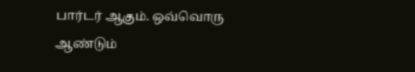பார்டர் ஆகும். ஒவ்வொரு ஆண்டும்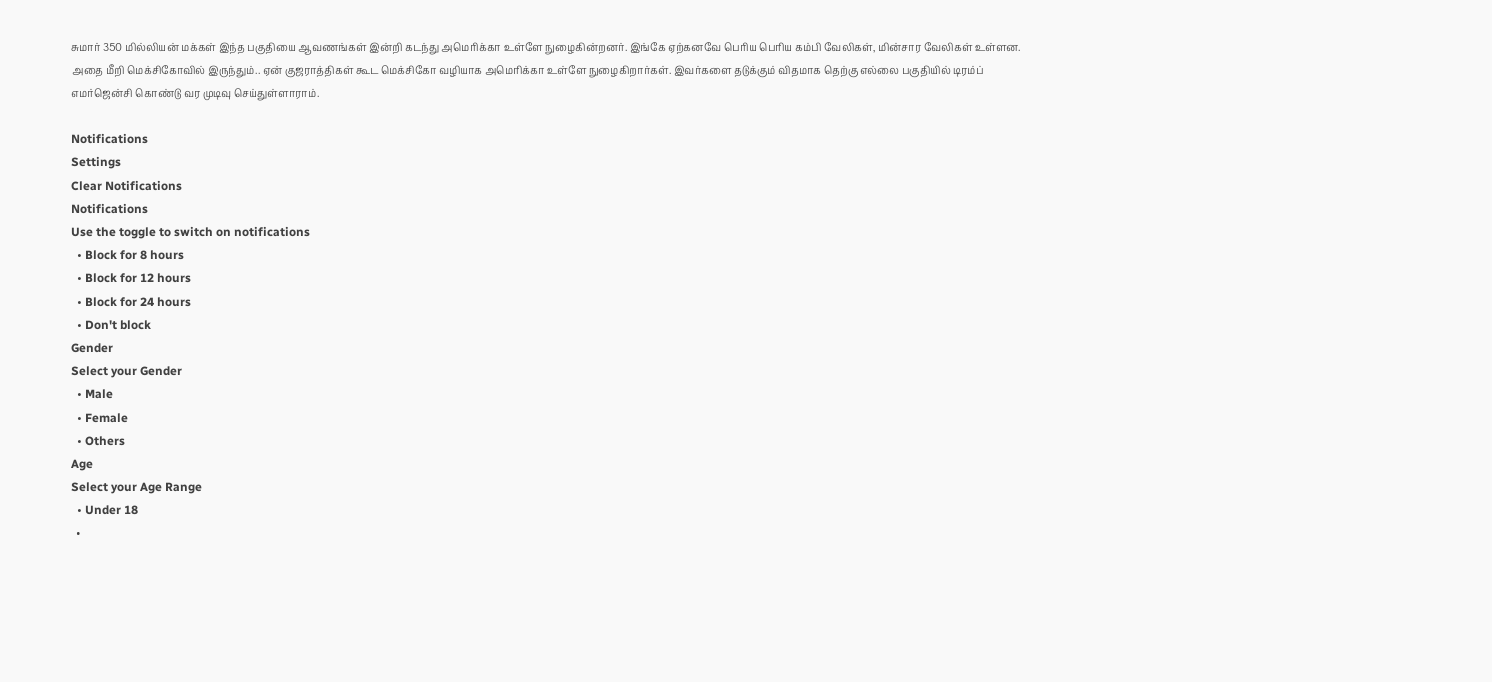சுமார் 350 மில்லியன் மக்கள் இந்த பகுதியை ஆவணங்கள் இன்றி கடந்து அமெரிக்கா உள்ளே நுழைகின்றனர். இங்கே ஏற்கனவே பெரிய பெரிய கம்பி வேலிகள், மின்சார வேலிகள் உள்ளன. அதை மீறி மெக்சிகோவில் இருந்தும்.. ஏன் குஜராத்திகள் கூட மெக்சிகோ வழியாக அமெரிக்கா உள்ளே நுழைகிறார்கள். இவர்களை தடுக்கும் விதமாக தெற்கு எல்லை பகுதியில் டிரம்ப் எமர்ஜென்சி கொண்டு வர முடிவு செய்துள்ளாராம்.

Notifications
Settings
Clear Notifications
Notifications
Use the toggle to switch on notifications
  • Block for 8 hours
  • Block for 12 hours
  • Block for 24 hours
  • Don't block
Gender
Select your Gender
  • Male
  • Female
  • Others
Age
Select your Age Range
  • Under 18
  •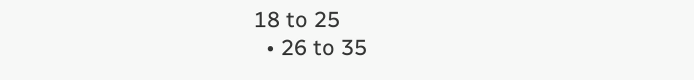18 to 25
  • 26 to 35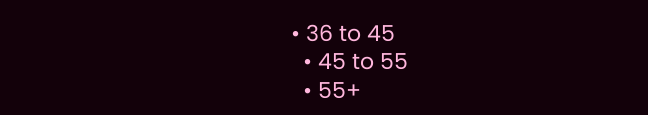• 36 to 45
  • 45 to 55
  • 55+